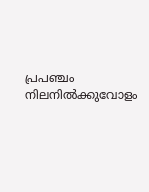പ്രപഞ്ചം നിലനില്‍ക്കുവോളം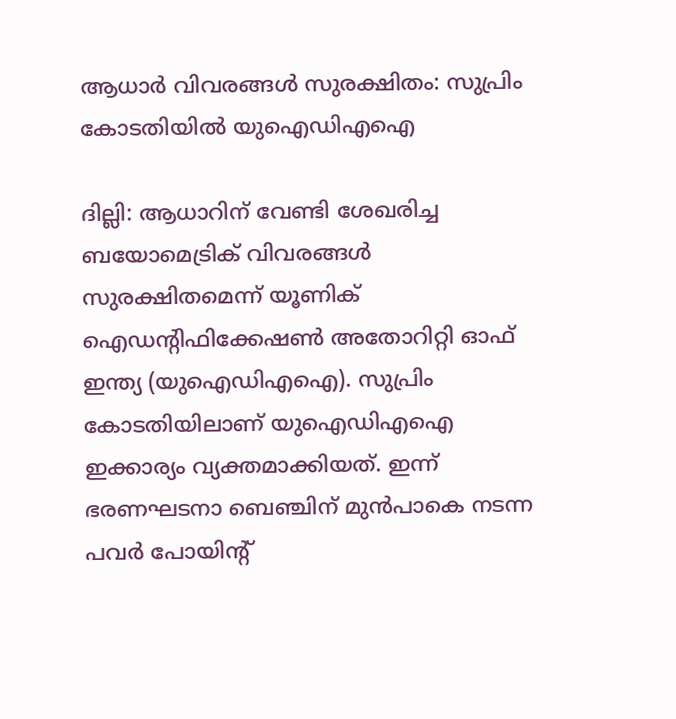ആധാര്‍ വിവരങ്ങള്‍ സുരക്ഷിതം: സുപ്രിം കോടതിയില്‍ യുഐഡിഎഐ

ദില്ലി: ആധാറിന് വേണ്ടി ശേഖരിച്ച ബയോമെട്രിക് വിവരങ്ങള്‍ സുരക്ഷിതമെന്ന് യൂണിക് ഐഡന്റിഫിക്കേഷണ്‍ അതോറിറ്റി ഓഫ് ഇന്ത്യ (യുഐഡിഎഐ). സുപ്രിം കോടതിയിലാണ് യുഐഡിഎഐ ഇക്കാര്യം വ്യക്തമാക്കിയത്. ഇന്ന് ഭരണഘടനാ ബെഞ്ചിന് മുന്‍പാകെ നടന്ന പവര്‍ പോയിന്റ്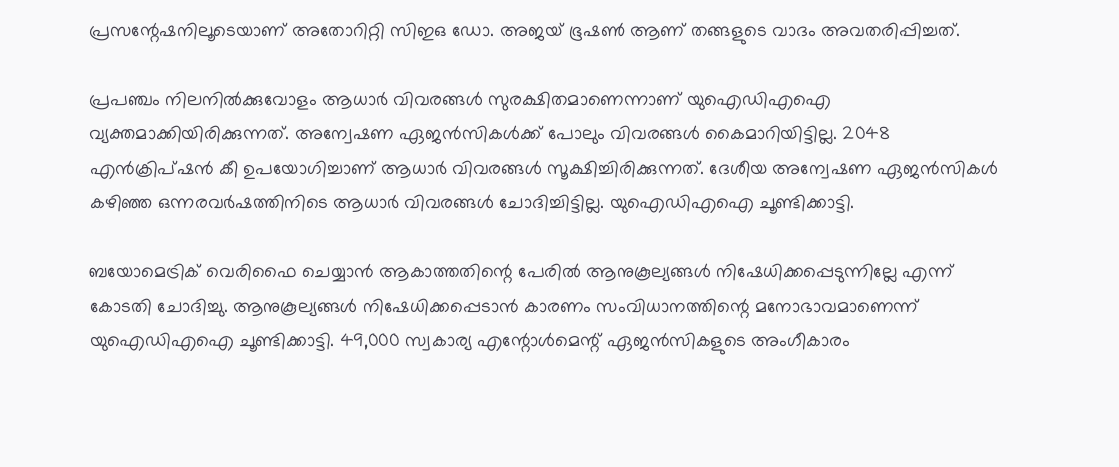പ്രസന്റേഷനിലൂടെയാണ് അതോറിറ്റി സിഇഒ ഡോ. അജയ് ഭൂഷണ്‍ ആണ് തങ്ങളുടെ വാദം അവതരിപ്പിച്ചത്.

പ്രപഞ്ചം നിലനില്‍ക്കുവോളം ആധാര്‍ വിവരങ്ങള്‍ സുരക്ഷിതമാണെന്നാണ് യുഐഡിഎഐ വ്യക്തമാക്കിയിരിക്കുന്നത്. അന്വേഷണ ഏജന്‍സികള്‍ക്ക് പോലും വിവരങ്ങള്‍ കൈമാറിയിട്ടില്ല. 2048 എന്‍ക്രിപ്ഷന്‍ കീ ഉപയോഗിച്ചാണ് ആധാര്‍ വിവരങ്ങള്‍ സൂക്ഷിച്ചിരിക്കുന്നത്. ദേശീയ അന്വേഷണ ഏജന്‍സികള്‍ കഴിഞ്ഞ ഒന്നരവര്‍ഷത്തിനിടെ ആധാര്‍ വിവരങ്ങള്‍ ചോദിച്ചിട്ടില്ല. യുഐഡിഎഐ ചൂണ്ടിക്കാട്ടി.

ബയോമെട്രിക് വെരിഫൈ ചെയ്യാന്‍ ആകാത്തതിന്റെ പേരില്‍ ആനുകൂല്യങ്ങള്‍ നിഷേധിക്കപ്പെടുന്നില്ലേ എന്ന് കോടതി ചോദിച്ചു. ആനുകൂല്യങ്ങള്‍ നിഷേധിക്കപ്പെടാന്‍ കാരണം സംവിധാനത്തിന്റെ മനോഭാവമാണെന്ന് യുഐഡിഎഐ ചൂണ്ടിക്കാട്ടി. 49,000 സ്വകാര്യ എന്റോള്‍മെന്റ് ഏജന്‍സികളുടെ അംഗീകാരം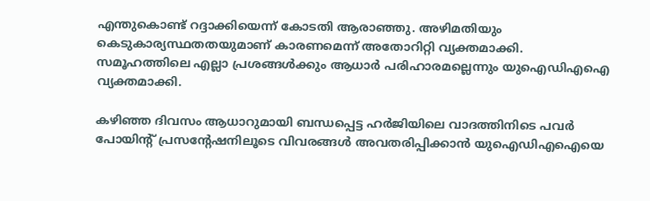എന്തുകൊണ്ട് റദ്ദാക്കിയെന്ന് കോടതി ആരാഞ്ഞു. അഴിമതിയും കെടുകാര്യസ്ഥതതയുമാണ് കാരണമെന്ന് അതോറിറ്റി വ്യക്തമാക്കി. സമൂഹത്തിലെ എല്ലാ പ്രശങ്ങള്‍ക്കും ആധാര്‍ പരിഹാരമല്ലെന്നും യുഐഡിഎഐ വ്യക്തമാക്കി.

കഴിഞ്ഞ ദിവസം ആധാറുമായി ബന്ധപ്പെട്ട ഹര്‍ജിയിലെ വാദത്തിനിടെ പവര്‍ പോയിന്റ് പ്രസന്റേഷനിലൂടെ വിവരങ്ങള്‍ അവതരിപ്പിക്കാന്‍ യുഐഡിഎഐയെ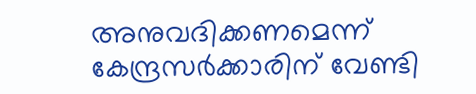അനുവദിക്കണമെന്ന് കേന്ദ്രസര്‍ക്കാരിന് വേണ്ടി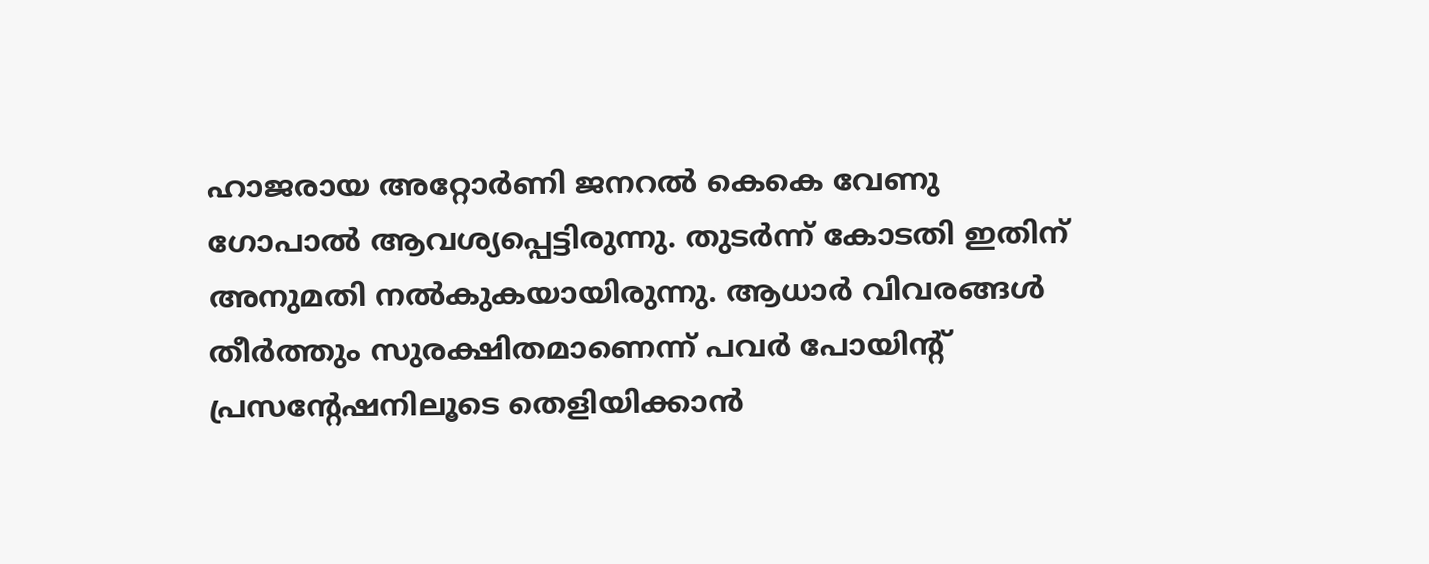ഹാജരായ അറ്റോര്‍ണി ജനറല്‍ കെകെ വേണു ഗോപാല്‍ ആവശ്യപ്പെട്ടിരുന്നു. തുടര്‍ന്ന് കോടതി ഇതിന് അനുമതി നല്‍കുകയായിരുന്നു. ആധാര്‍ വിവരങ്ങള്‍ തീര്‍ത്തും സുരക്ഷിതമാണെന്ന് പവര്‍ പോയിന്റ് പ്രസന്റേഷനിലൂടെ തെളിയിക്കാന്‍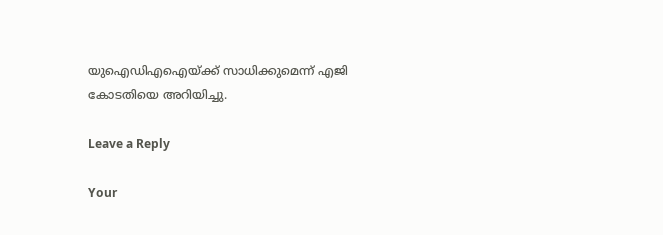യുഐഡിഎഐയ്ക്ക് സാധിക്കുമെന്ന് എജി കോടതിയെ അറിയിച്ചു.

Leave a Reply

Your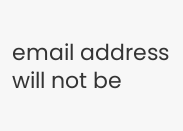email address will not be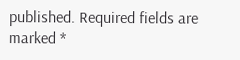published. Required fields are marked *